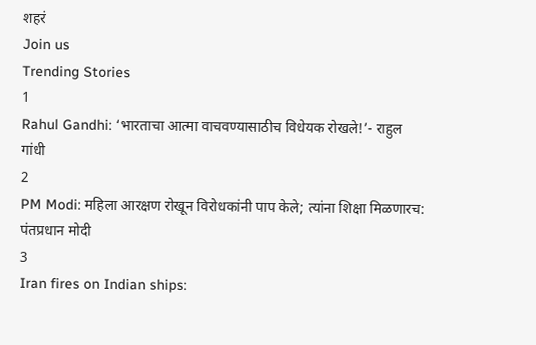शहरं
Join us
Trending Stories
1
Rahul Gandhi: ‘भारताचा आत्मा वाचवण्यासाठीच विधेयक रोखले!’- राहुल गांधी
2
PM Modi: महिला आरक्षण रोखून विरोधकांनी पाप केले; त्यांना शिक्षा मिळणारच: पंतप्रधान मोदी
3
Iran fires on Indian ships: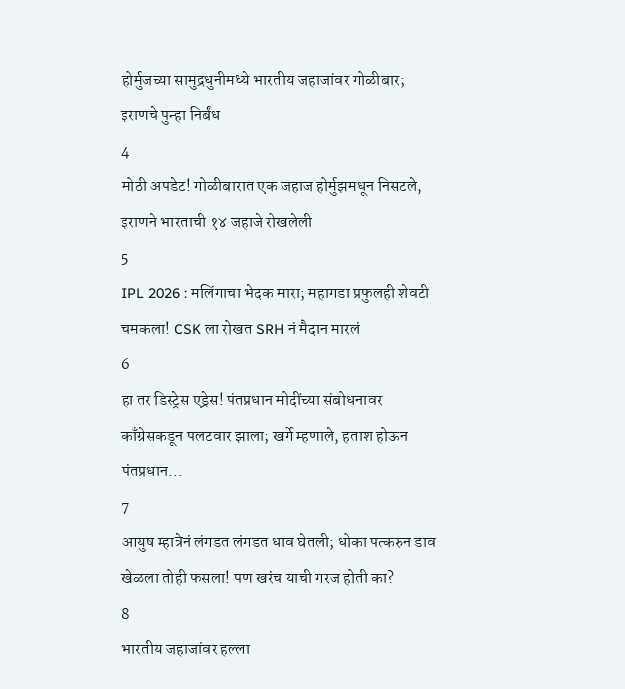होर्मुजच्या सामुद्रधुनीमध्ये भारतीय जहाजांवर गोळीबार; इराणचे पुन्हा निर्बंध
4
मोठी अपडेट! गोळीबारात एक जहाज होर्मुझमधून निसटले, इराणने भारताची १४ जहाजे रोखलेली
5
IPL 2026 : मलिंगाचा भेदक मारा; महागडा प्रफुलही शेवटी चमकला! CSK ला रोखत SRH नं मैदान मारलं
6
हा तर डिस्ट्रेस एड्रेस! पंतप्रधान मोदींच्या संबोधनावर काँग्रेसकडून पलटवार झाला; खर्गे म्हणाले, हताश होऊन पंतप्रधान...
7
आयुष म्हात्रेनं लंगडत लंगडत धाव घेतली; धोका पत्करुन डाव खेळला तोही फसला! पण खरंच याची गरज होती का?
8
भारतीय जहाजांवर हल्ला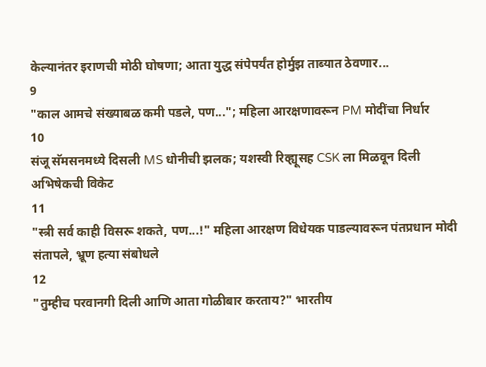केल्यानंतर इराणची मोठी घोषणा; आता युद्ध संपेपर्यंत होर्मुझ ताब्यात ठेवणार...
9
"काल आमचे संख्याबळ कमी पडले, पण..."; महिला आरक्षणावरून PM मोदींचा निर्धार
10
संजू सॅमसनमध्ये दिसली MS धोनीची झलक; यशस्वी रिव्ह्यूसह CSK ला मिळवून दिली अभिषेकची विकेट
11
"स्त्री सर्व काही विसरू शकते, पण...!" महिला आरक्षण विधेयक पाडल्यावरून पंतप्रधान मोदी संतापले, भ्रूण हत्या संबोधले
12
"तुम्हीच परवानगी दिली आणि आता गोळीबार करताय?" भारतीय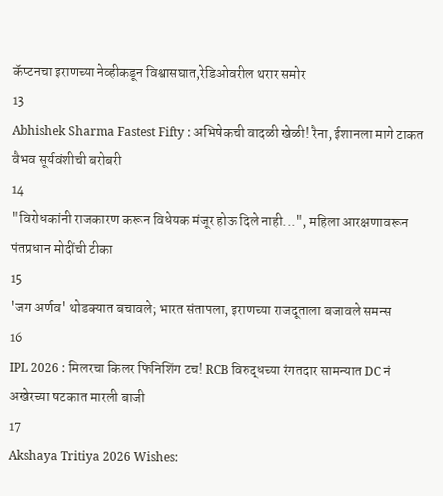कॅप्टनचा इराणच्या नेव्हीकडून विश्वासघात,रेडिओवरील थरार समोर
13
Abhishek Sharma Fastest Fifty : अभिषेकची वादळी खेळी! रैना, ईशानला मागे टाकत वैभव सूर्यवंशीची बरोबरी
14
"विरोधकांनी राजकारण करून विधेयक मंजूर होऊ दिले नाही...", महिला आरक्षणावरून पंतप्रधान मोदींची टीका
15
'जग अर्णव' थोडक्यात बचावले; भारत संतापला, इराणच्या राजदूताला बजावले समन्स
16
IPL 2026 : मिलरचा किलर फिनिशिंग टच! RCB विरुद्धच्या रंगतदार सामन्यात DC नं अखेरच्या षटकात मारली बाजी
17
Akshaya Tritiya 2026 Wishes: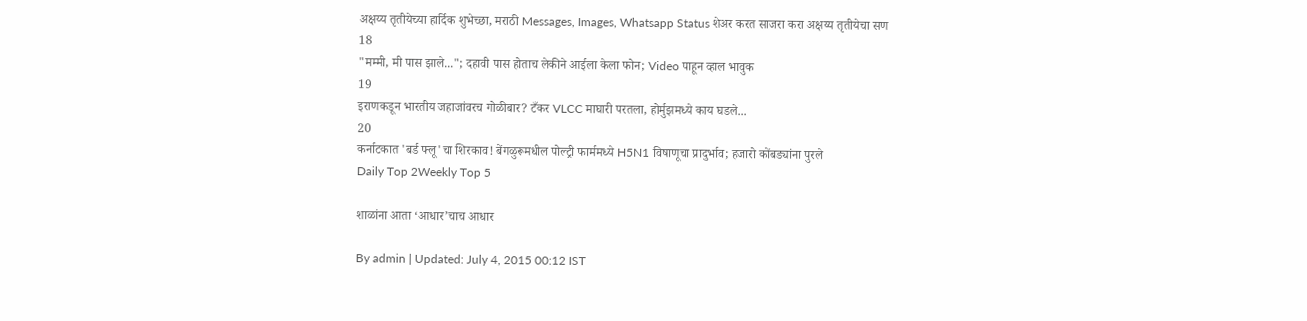अक्षय्य तृतीयेच्या हार्दिक शुभेच्छा, मराठी Messages, Images, Whatsapp Status शेअर करत साजरा करा अक्षय्य तृतीयेचा सण
18
"मम्मी, मी पास झाले..."; दहावी पास होताच लेकीने आईला केला फोन; Video पाहून व्हाल भावुक
19
इराणकडून भारतीय जहाजांवरच गोळीबार? टँकर VLCC माघारी परतला, होर्मुझमध्ये काय घडले...
20
कर्नाटकात 'बर्ड फ्लू'चा शिरकाव! बेंगळुरूमधील पोल्ट्री फार्ममध्ये H5N1 विषाणूचा प्रादुर्भाव; हजारो कोंबड्यांना पुरले
Daily Top 2Weekly Top 5

शाळांना आता ‘आधार’चाच आधार

By admin | Updated: July 4, 2015 00:12 IST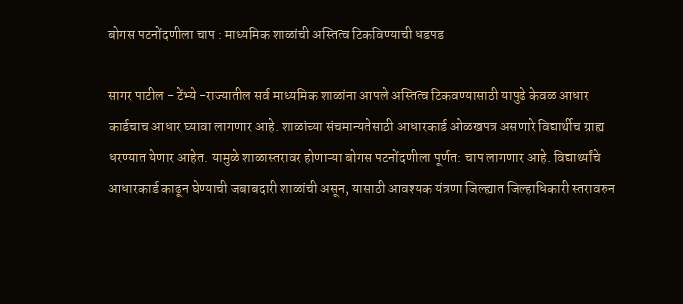बोगस पटनोंदणीला चाप : माध्यमिक शाळांची अस्तित्व टिकविण्याची धडपड

सागर पाटील - टेंभ्ये -राज्यातील सर्व माध्यमिक शाळांना आपले अस्तित्व टिकवण्यासाठी यापुढे केवळ आधार कार्डचाच आधार घ्यावा लागणार आहे. शाळांच्या संचमान्यतेसाठी आधारकार्ड ओळखपत्र असणारे विद्यार्थीच ग्राह्य धरण्यात येणार आहेत. यामुळे शाळास्तरावर होणाऱ्या बोगस पटनोंदणीला पूर्णत: चाप लागणार आहे. विद्यार्थ्यांचे आधारकार्ड काढून घेण्याची जबाबदारी शाळांची असून, यासाठी आवश्यक यंत्रणा जिल्ह्यात जिल्हाधिकारी स्तरावरुन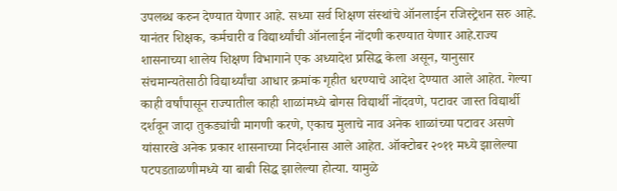उपलब्ध करुन देण्यात येणार आहे. सध्या सर्व शिक्षण संस्थांचे ऑनलाईन रजिस्ट्रेशन सरु आहे. यानंतर शिक्षक, कर्मचारी व विद्यार्थ्यांची ऑनलाईन नोंदणी करण्यात येणार आहे.राज्य शासनाच्या शालेय शिक्षण विभागाने एक अध्यादेश प्रसिद्ध केला असून, यानुसार संचमान्यतेसाठी विद्यार्थ्यांचा आधार क्रमांक गृहीत धरण्याचे आदेश देण्यात आले आहेत. गेल्या काही वर्षांपासून राज्यातील काही शाळांमध्ये बोगस विद्यार्थी नोंदवणे, पटावर जास्त विद्यार्थी दर्शवून जादा तुकड्यांची मागणी करणे, एकाच मुलाचे नाव अनेक शाळांच्या पटावर असणे यांसारखे अनेक प्रकार शासनाच्या निदर्शनास आले आहेत. ऑक्टोबर २०११ मध्ये झालेल्या पटपडताळणीमध्ये या बाबी सिद्ध झालेल्या होत्या. यामुळे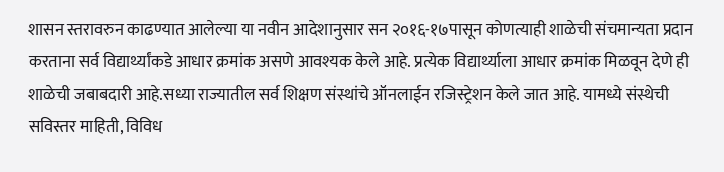शासन स्तरावरुन काढण्यात आलेल्या या नवीन आदेशानुसार सन २०१६-१७पासून कोणत्याही शाळेची संचमान्यता प्रदान करताना सर्व विद्यार्थ्यांकडे आधार क्रमांक असणे आवश्यक केले आहे. प्रत्येक विद्यार्थ्याला आधार क्रमांक मिळवून देणे ही शाळेची जबाबदारी आहे.सध्या राज्यातील सर्व शिक्षण संस्थांचे ऑनलाईन रजिस्ट्रेशन केले जात आहे. यामध्ये संस्थेची सविस्तर माहिती, विविध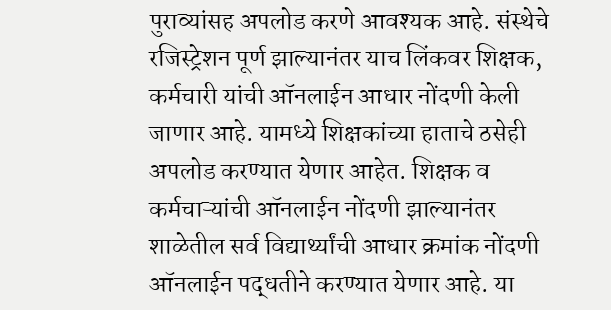पुराव्यांसह अपलोड करणे आवश्यक आहे. संस्थेचे रजिस्ट्रेशन पूर्ण झाल्यानंतर याच लिंकवर शिक्षक, कर्मचारी यांची ऑनलाईन आधार नोंदणी केली जाणार आहे. यामध्ये शिक्षकांच्या हाताचे ठसेही अपलोड करण्यात येणार आहेत. शिक्षक व कर्मचाऱ्यांची ऑनलाईन नोंदणी झाल्यानंतर शाळेतील सर्व विद्यार्थ्यांची आधार क्रमांक नोंदणी ऑनलाईन पद्धतीने करण्यात येणार आहे. या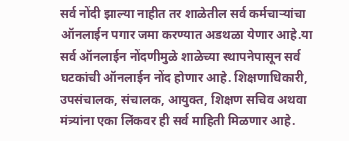सर्व नोंदी झाल्या नाहीत तर शाळेतील सर्व कर्मचाऱ्यांचा ऑनलाईन पगार जमा करण्यात अडथळा येणार आहे.या सर्व ऑनलाईन नोंदणीमुळे शाळेच्या स्थापनेपासून सर्व घटकांची ऑनलाईन नोंद होणार आहे. शिक्षणाधिकारी, उपसंचालक, संचालक, आयुक्त, शिक्षण सचिव अथवा मंत्र्यांना एका लिंकवर ही सर्व माहिती मिळणार आहे.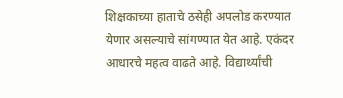शिक्षकाच्या हाताचे ठसेही अपलोड करण्यात येणार असल्याचे सांगण्यात येत आहे. एकंदर आधारचे महत्व वाढते आहे. विद्यार्थ्यांची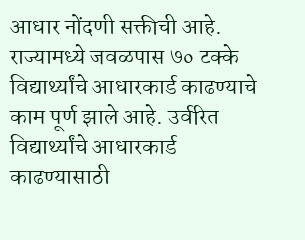आधार नोंदणी सक्तीची आहे. राज्यामध्ये जवळपास ७० टक्के विद्यार्थ्यांचे आधारकार्ड काढण्याचे काम पूर्ण झाले आहे. उर्वरित विद्यार्थ्यांचे आधारकार्ड काढण्यासाठी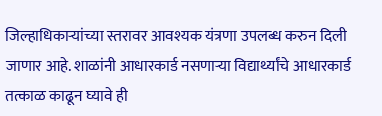जिल्हाधिकाऱ्यांच्या स्तरावर आवश्यक यंत्रणा उपलब्ध करुन दिली जाणार आहे. शाळांनी आधारकार्ड नसणाऱ्या विद्यार्थ्यांचे आधारकार्ड तत्काळ काढून घ्यावे ही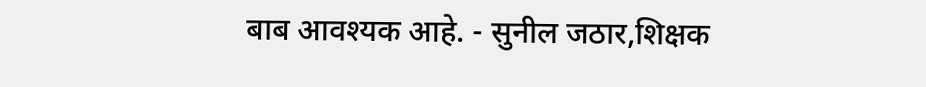बाब आवश्यक आहे. - सुनील जठार,शिक्षक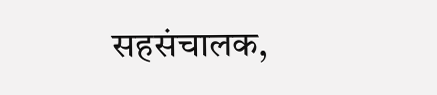सहसंचालक,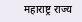महाराष्ट्र राज्य